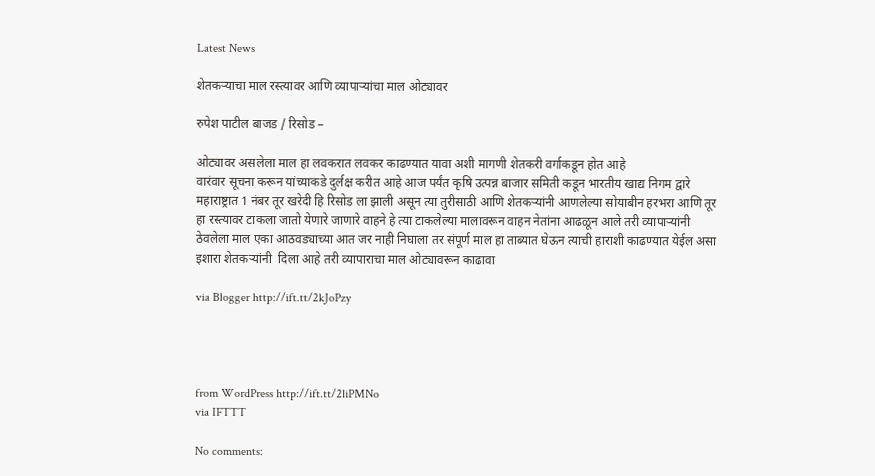Latest News

शेतकऱ्याचा माल रस्त्यावर आणि व्यापाऱ्यांचा माल ओट्यावर

रुपेश पाटील बाजड / रिसोड –

ओट्यावर असलेला माल हा लवकरात लवकर काढण्यात यावा अशी मागणी शेतकरी वर्गाकडून होत आहे
वारंवार सूचना करून यांच्याकडे दुर्लक्ष करीत आहे आज पर्यंत कृषि उत्पन्न बाजार समिती कडून भारतीय खाद्य निगम द्वारे महाराष्ट्रात 1 नंबर तूर खरेदी हि रिसोड ला झाली असून त्या तुरीसाठी आणि शेतकऱ्यांनी आणलेल्या सोयाबीन हरभरा आणि तूर हा रस्त्यावर टाकला जातो येणारे जाणारे वाहने हे त्या टाकलेल्या मालावरून वाहन नेतांना आढळून आले तरी व्यापाऱ्यांनी ठेवलेला माल एका आठवड्याच्या आत जर नाही निघाला तर संपूर्ण माल हा ताब्यात घेऊन त्याची हाराशी काढण्यात येईल असा इशारा शेतकऱ्यांनी  दिला आहे तरी व्यापाराचा माल ओट्यावरून काढावा

via Blogger http://ift.tt/2kJoPzy




from WordPress http://ift.tt/2liPMNo
via IFTTT

No comments: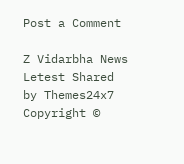Post a Comment

Z Vidarbha News Letest Shared by Themes24x7 Copyright ©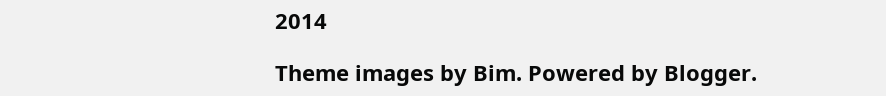2014

Theme images by Bim. Powered by Blogger.